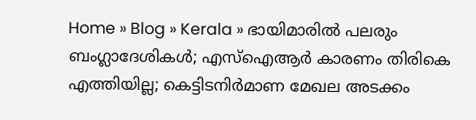Home » Blog » Kerala » ഭായിമാരില്‍ പലരും ബംഗ്ലാദേശികള്‍; എസ്ഐആര്‍ കാരണം തിരികെ എത്തിയില്ല; കെട്ടിടനിര്‍മാണ മേഖല അടക്കം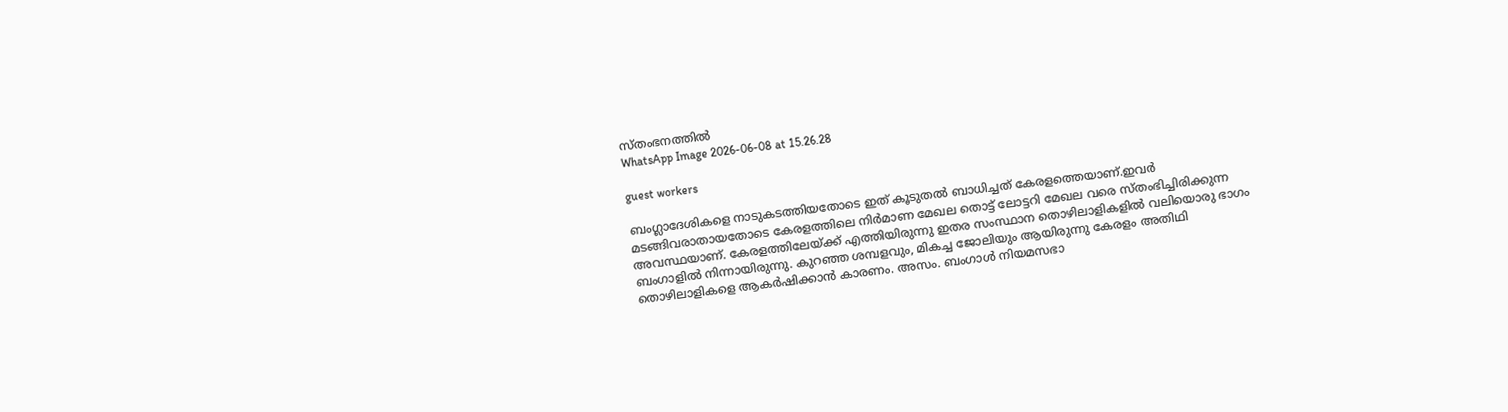സ്തംഭനത്തില്‍
WhatsApp Image 2026-06-08 at 15.26.28

guest workers

ബംഗ്ലാദേശികളെ നാടുകടത്തിയതോടെ ഇത് കൂടുതല്‍ ബാധിച്ചത് കേരളത്തെയാണ്.ഇവര്‍ മടങ്ങിവരാതായതോടെ കേരളത്തിലെ നിര്‍മാണ മേഖല തൊട്ട് ലോട്ടറി മേഖല വരെ സ്തംഭിച്ചിരിക്കുന്ന അവസ്ഥയാണ്. കേരളത്തിലേയ്ക്ക് എത്തിയിരുന്നു ഇതര സംസ്ഥാന തൊഴിലാളികളില്‍ വലിയൊരു ഭാഗം ബംഗാളില്‍ നിന്നായിരുന്നു. കുറഞ്ഞ ശമ്പളവും, മികച്ച ജോലിയും ആയിരുന്നു കേരളം അതിഥി തൊഴിലാളികളെ ആകര്‍ഷിക്കാന്‍ കാരണം. അസം. ബംഗാള്‍ നിയമസഭാ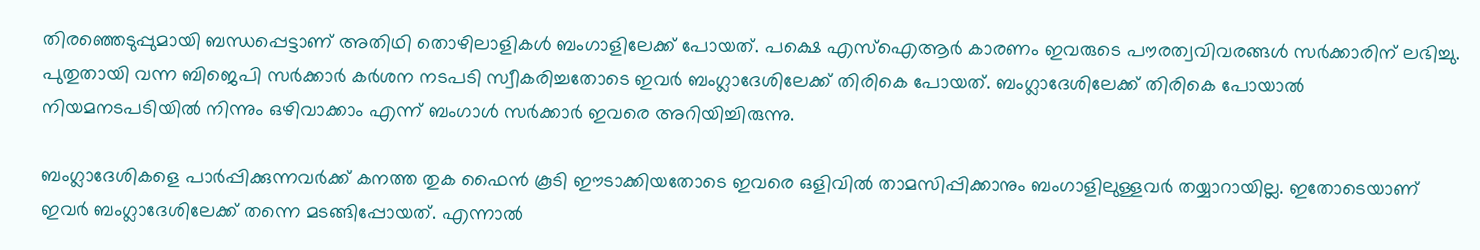തിരഞ്ഞെടുപ്പുമായി ബന്ധപ്പെട്ടാണ് അതിഥി തൊഴിലാളികള്‍ ബംഗാളിലേക്ക് പോയത്. പക്ഷെ എസ്ഐആര്‍ കാരണം ഇവരുടെ പൗരത്വവിവരങ്ങള്‍ സര്‍ക്കാരിന് ലഭിച്ചു. പുതുതായി വന്ന ബിജെപി സര്‍ക്കാര്‍ കര്‍ശന നടപടി സ്വീകരിച്ചതോടെ ഇവര്‍ ബംഗ്ലാദേശിലേക്ക് തിരികെ പോയത്. ബംഗ്ലാദേശിലേക്ക് തിരികെ പോയാല്‍ നിയമനടപടിയില്‍ നിന്നും ഒഴിവാക്കാം എന്ന് ബംഗാള്‍ സര്‍ക്കാര്‍ ഇവരെ അറിയിച്ചിരുന്നു.

ബംഗ്ലാദേശികളെ പാര്‍പ്പിക്കുന്നവര്‍ക്ക് കനത്ത തുക ഫൈന്‍ കൂടി ഈടാക്കിയതോടെ ഇവരെ ഒളിവില്‍ താമസിപ്പിക്കാനും ബംഗാളിലുള്ളവര്‍ തയ്യാറായില്ല. ഇതോടെയാണ് ഇവര്‍ ബംഗ്ലാദേശിലേക്ക് തന്നെ മടങ്ങിപ്പോയത്. എന്നാല്‍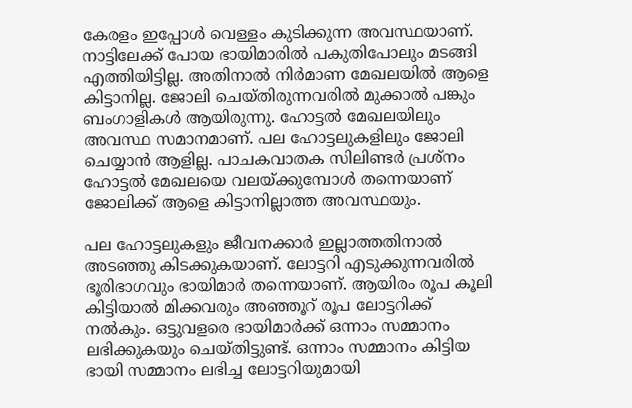കേരളം ഇപ്പോള്‍ വെള്ളം കുടിക്കുന്ന അവസ്ഥയാണ്. നാട്ടിലേക്ക് പോയ ഭായിമാരില്‍ പകുതിപോലും മടങ്ങി എത്തിയിട്ടില്ല. അതിനാല്‍ നിര്‍മാണ മേഖലയില്‍ ആളെ കിട്ടാനില്ല. ജോലി ചെയ്തിരുന്നവരില്‍ മുക്കാല്‍ പങ്കും ബംഗാളികള്‍ ആയിരുന്നു. ഹോട്ടല്‍ മേഖലയിലും അവസ്ഥ സമാനമാണ്. പല ഹോട്ടലുകളിലും ജോലി ചെയ്യാന്‍ ആളില്ല. പാചകവാതക സിലിണ്ടര്‍ പ്രശ്നം ഹോട്ടല്‍ മേഖലയെ വലയ്ക്കുമ്പോള്‍ തന്നെയാണ് ജോലിക്ക് ആളെ കിട്ടാനില്ലാത്ത അവസ്ഥയും.

പല ഹോട്ടലുകളും ജീവനക്കാര്‍ ഇല്ലാത്തതിനാല്‍ അടഞ്ഞു കിടക്കുകയാണ്. ലോട്ടറി എടുക്കുന്നവരില്‍ ഭൂരിഭാഗവും ഭായിമാര്‍ തന്നെയാണ്. ആയിരം രൂപ കൂലി കിട്ടിയാല്‍ മിക്കവരും അഞ്ഞൂറ് രൂപ ലോട്ടറിക്ക് നല്‍കും. ഒട്ടുവളരെ ഭായിമാര്‍ക്ക് ഒന്നാം സമ്മാനം ലഭിക്കുകയും ചെയ്തിട്ടുണ്ട്. ഒന്നാം സമ്മാനം കിട്ടിയ ഭായി സമ്മാനം ലഭിച്ച ലോട്ടറിയുമായി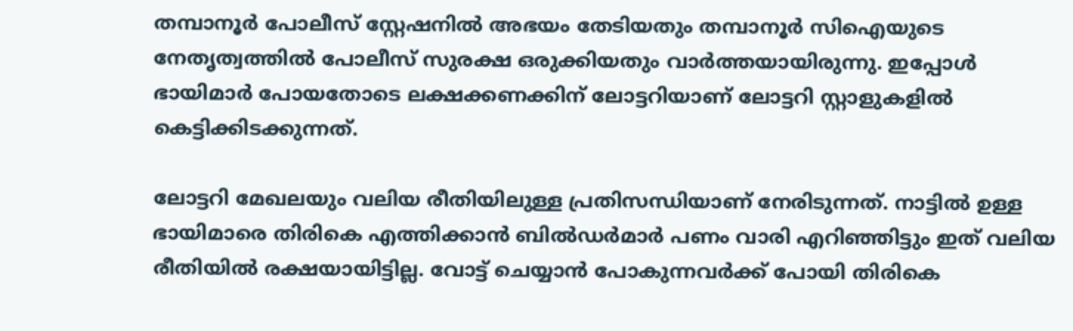തമ്പാനൂര്‍ പോലീസ് സ്റ്റേഷനില്‍ അഭയം തേടിയതും തമ്പാനൂര്‍ സിഐയുടെ നേതൃത്വത്തില്‍ പോലീസ് സുരക്ഷ ഒരുക്കിയതും വാര്‍ത്തയായിരുന്നു. ഇപ്പോള്‍ ഭായിമാര്‍ പോയതോടെ ലക്ഷക്കണക്കിന് ലോട്ടറിയാണ് ലോട്ടറി സ്റ്റാളുകളില്‍ കെട്ടിക്കിടക്കുന്നത്.

ലോട്ടറി മേഖലയും വലിയ രീതിയിലുള്ള പ്രതിസന്ധിയാണ് നേരിടുന്നത്. നാട്ടില്‍ ഉള്ള ഭായിമാരെ തിരികെ എത്തിക്കാന്‍ ബില്‍ഡര്‍മാര്‍ പണം വാരി എറിഞ്ഞിട്ടും ഇത് വലിയ രീതിയില്‍ രക്ഷയായിട്ടില്ല. വോട്ട് ചെയ്യാന്‍ പോകുന്നവര്‍ക്ക് പോയി തിരികെ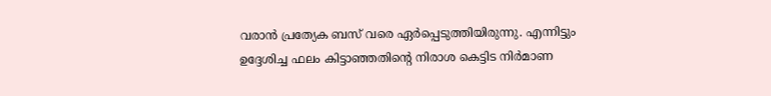വരാന്‍ പ്രത്യേക ബസ് വരെ ഏര്‍പ്പെടുത്തിയിരുന്നു. എന്നിട്ടും ഉദ്ദേശിച്ച ഫലം കിട്ടാഞ്ഞതിന്റെ നിരാശ കെട്ടിട നിര്‍മാണ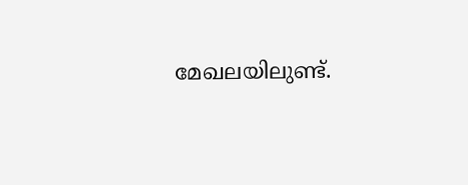മേഖലയിലുണ്ട്.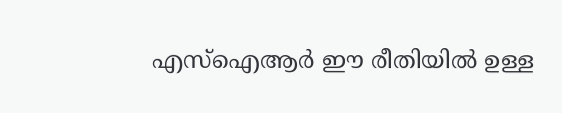എസ്ഐആര്‍ ഈ രീതിയില്‍ ഉള്ള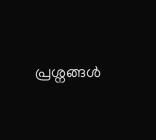പ്രശ്നങ്ങള്‍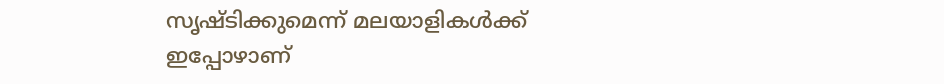സൃഷ്ടിക്കുമെന്ന് മലയാളികള്‍ക്ക് ഇപ്പോഴാണ്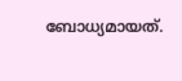ബോധ്യമായത്.